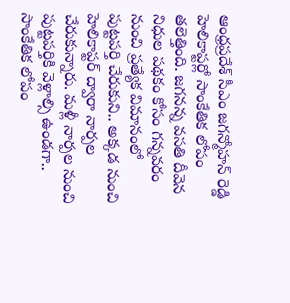ఆంధ్రప్రదేశ్ సీఎం జగన్మోహన్ రెడ్డి హెలికాప్టర్లో సాంకేతిక లోపం తలెత్తింది. జగనన్న వసతి దీవెన నిధుల పథకం కోసం గన్నవరం నుంచి ప్రత్యేక విమానంలో పుట్టపర్తి చేరుకుని.. అక్కడ నుంచి హెలికాప్టర్ ద్వారా నార్పల చేరుకున్నారు. మళ్లీ నార్పల నుంచి పుట్టపర్తికి వెళ్లాల్సి ఉండగా.. సాంకేతిక లోపం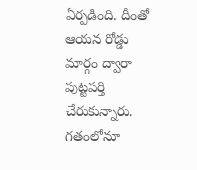ఏర్పడింది. దీంతో ఆయన రోడ్డు మార్గం ద్వారా పుట్టపర్తి చేరుకున్నారు. గతంలోనూ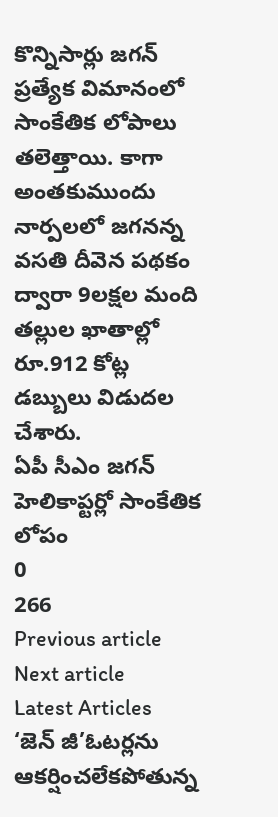కొన్నిసార్లు జగన్ ప్రత్యేక విమానంలో సాంకేతిక లోపాలు తలెత్తాయి. కాగా అంతకుముందు నార్పలలో జగనన్న వసతి దీవెన పథకం ద్వారా 9లక్షల మంది తల్లుల ఖాతాల్లో రూ.912 కోట్ల డబ్బులు విడుదల చేశారు.
ఏపీ సీఎం జగన్ హెలికాప్టర్లో సాంకేతిక లోపం
0
266
Previous article
Next article
Latest Articles
‘జెన్ జీ’ఓటర్లను ఆకర్షించలేకపోతున్న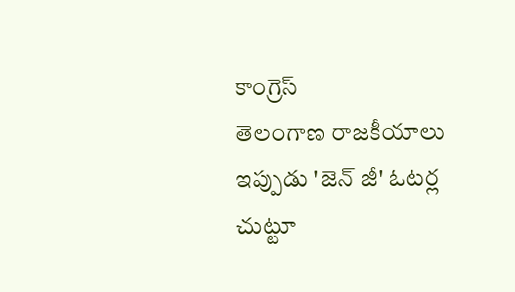కాంగ్రెస్
తెలంగాణ రాజకీయాలు ఇప్పుడు 'జెన్ జీ' ఓటర్ల చుట్టూ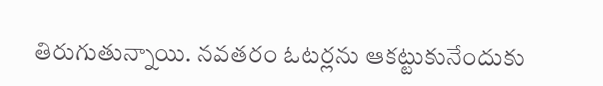తిరుగుతున్నాయి. నవతరం ఓటర్లను ఆకట్టుకునేందుకు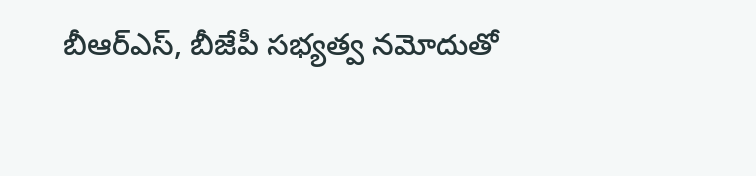బీఆర్ఎస్, బీజేపీ సభ్యత్వ నమోదుతో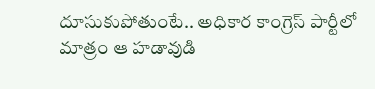దూసుకుపోతుంటే.. అధికార కాంగ్రెస్ పార్టీలో మాత్రం ఆ హడావుడి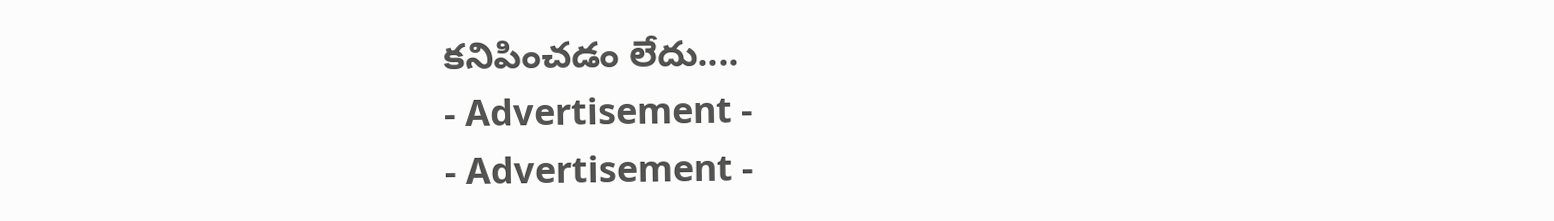కనిపించడం లేదు....
- Advertisement -
- Advertisement -